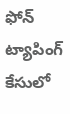ఫోన్ ట్యాపింగ్ కేసులో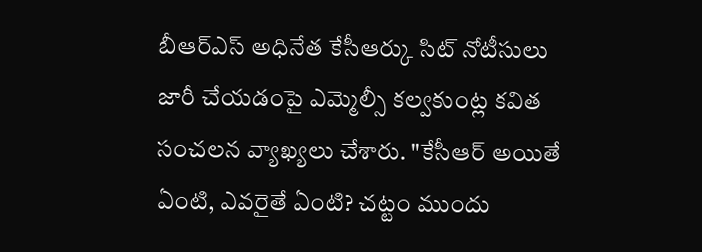బీఆర్ఎస్ అధినేత కేసీఆర్కు సిట్ నోటీసులు జారీ చేయడంపై ఎమ్మెల్సీ కల్వకుంట్ల కవిత సంచలన వ్యాఖ్యలు చేశారు. "కేసీఆర్ అయితే ఏంటి, ఎవరైతే ఏంటి? చట్టం ముందు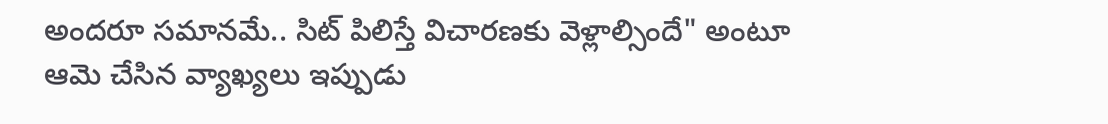అందరూ సమానమే.. సిట్ పిలిస్తే విచారణకు వెళ్లాల్సిందే" అంటూ ఆమె చేసిన వ్యాఖ్యలు ఇప్పుడు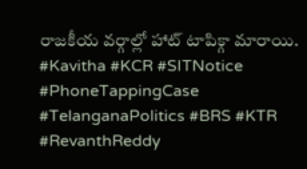రాజకీయ వర్గాల్లో హాట్ టాపిక్గా మారాయి.
#Kavitha #KCR #SITNotice #PhoneTappingCase #TelanganaPolitics #BRS #KTR #RevanthReddy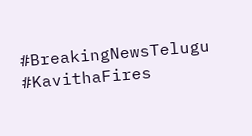#BreakingNewsTelugu #KavithaFires